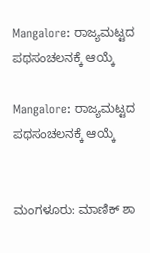Mangalore: ರಾಜ್ಯಮಟ್ಟದ ಪಥಸಂಚಲನಕ್ಕೆ ಆಯ್ಕೆ

Mangalore: ರಾಜ್ಯಮಟ್ಟದ ಪಥಸಂಚಲನಕ್ಕೆ ಆಯ್ಕೆ


ಮಂಗಳೂರು: ಮಾಣಿಕ್ ಶಾ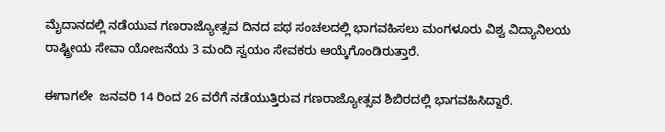ಮೈದಾನದಲ್ಲಿ ನಡೆಯುವ ಗಣರಾಜ್ಯೋತ್ಸವ ದಿನದ ಪಥ ಸಂಚಲದಲ್ಲಿ ಭಾಗವಹಿಸಲು ಮಂಗಳೂರು ವಿಶ್ವ ವಿದ್ಯಾನಿಲಯ ರಾಷ್ಟ್ರೀಯ ಸೇವಾ ಯೋಜನೆಯ 3 ಮಂದಿ ಸ್ವಯಂ ಸೇವಕರು ಆಯ್ಕೆಗೊಂಡಿರುತ್ತಾರೆ.

ಈಗಾಗಲೇ  ಜನವರಿ 14 ರಿಂದ 26 ವರೆಗೆ ನಡೆಯುತ್ತಿರುವ ಗಣರಾಜ್ಯೋತ್ಸವ ಶಿಬಿರದಲ್ಲಿ ಭಾಗವಹಿಸಿದ್ದಾರೆ.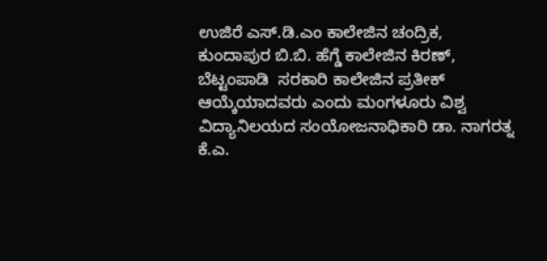ಉಜಿರೆ ಎಸ್.ಡಿ.ಎಂ ಕಾಲೇಜಿನ ಚಂದ್ರಿಕ, ಕುಂದಾಪುರ ಬಿ.ಬಿ. ಹೆಗ್ಡೆ ಕಾಲೇಜಿನ ಕಿರಣ್, ಬೆಟ್ಟಂಪಾಡಿ  ಸರಕಾರಿ ಕಾಲೇಜಿನ ಪ್ರತೀಕ್ ಆಯ್ಕೆಯಾದವರು ಎಂದು ಮಂಗಳೂರು ವಿಶ್ವ ವಿದ್ಯಾನಿಲಯದ ಸಂಯೋಜನಾಧಿಕಾರಿ ಡಾ. ನಾಗರತ್ನ ಕೆ.ಎ.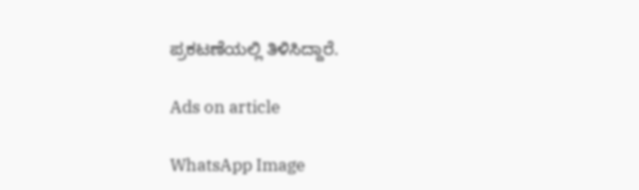ಪ್ರಕಟಣೆಯಲ್ಲಿ ತಿಳಿಸಿದ್ದಾರೆ.

Ads on article

WhatsApp Image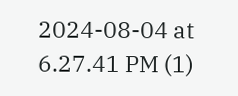2024-08-04 at 6.27.41 PM (1)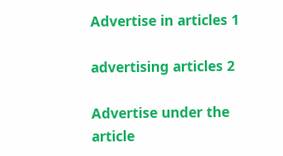Advertise in articles 1

advertising articles 2

Advertise under the article